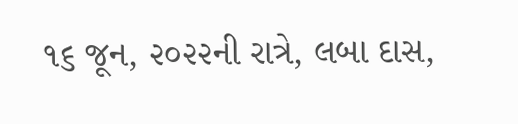૧૬ જૂન, ૨૦૨૨ની રાત્રે, લબા દાસ,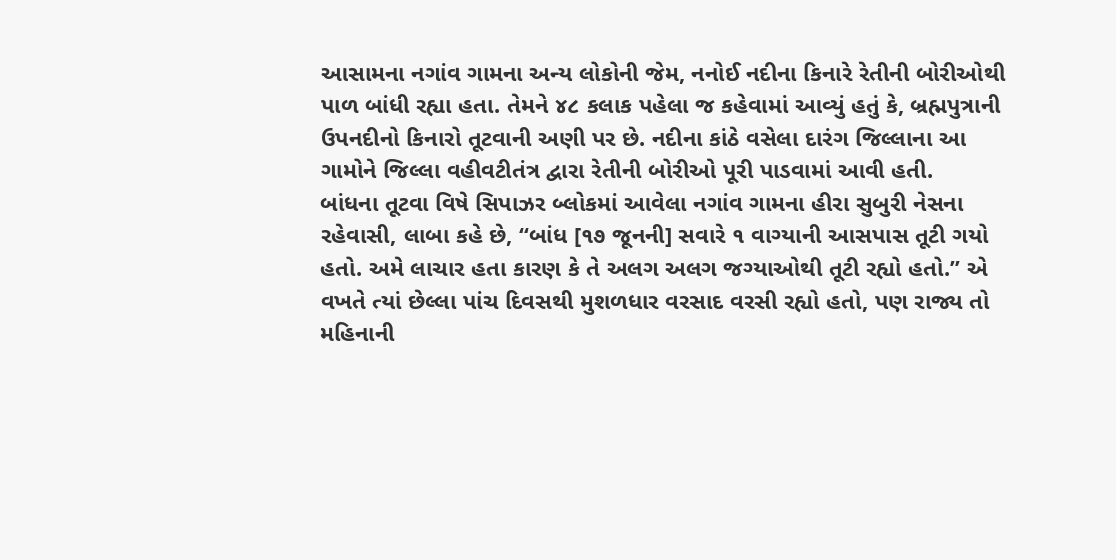આસામના નગાંવ ગામના અન્ય લોકોની જેમ, નનોઈ નદીના કિનારે રેતીની બોરીઓથી પાળ બાંધી રહ્યા હતા. તેમને ૪૮ કલાક પહેલા જ કહેવામાં આવ્યું હતું કે, બ્રહ્મપુત્રાની ઉપનદીનો કિનારો તૂટવાની અણી પર છે. નદીના કાંઠે વસેલા દારંગ જિલ્લાના આ ગામોને જિલ્લા વહીવટીતંત્ર દ્વારા રેતીની બોરીઓ પૂરી પાડવામાં આવી હતી.
બાંધના તૂટવા વિષે સિપાઝર બ્લોકમાં આવેલા નગાંવ ગામના હીરા સુબુરી નેસના રહેવાસી, લાબા કહે છે, “બાંધ [૧૭ જૂનની] સવારે ૧ વાગ્યાની આસપાસ તૂટી ગયો હતો. અમે લાચાર હતા કારણ કે તે અલગ અલગ જગ્યાઓથી તૂટી રહ્યો હતો.” એ વખતે ત્યાં છેલ્લા પાંચ દિવસથી મુશળધાર વરસાદ વરસી રહ્યો હતો, પણ રાજ્ય તો મહિનાની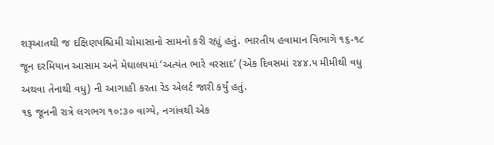શરૂઆતથી જ દક્ષિણપશ્ચિમી ચોમાસાનો સામનો કરી રહ્યું હતું. ભારતીય હવામાન વિભાગે ૧૬-૧૮ જૂન દરમિયાન આસામ અને મેઘાલયમાં ‘અત્યંત ભારે વરસાદ’ (એક દિવસમાં ૨૪૪.૫ મીમીથી વધુ અથવા તેનાથી વધુ) ની આગાહી કરતા રેડ એલર્ટ જારી કર્યું હતું.
૧૬ જૂનની રાત્રે લગભગ ૧૦:૩૦ વાગ્યે, નગાંવથી એક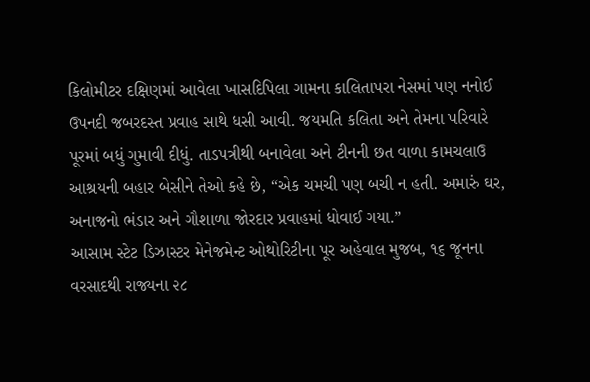કિલોમીટર દક્ષિણમાં આવેલા ખાસદિપિલા ગામના કાલિતાપરા નેસમાં પણ નનોઈ ઉપનદી જબરદસ્ત પ્રવાહ સાથે ધસી આવી. જયમતિ કલિતા અને તેમના પરિવારે પૂરમાં બધું ગુમાવી દીધું. તાડપત્રીથી બનાવેલા અને ટીનની છત વાળા કામચલાઉ આશ્રયની બહાર બેસીને તેઓ કહે છે, “એક ચમચી પણ બચી ન હતી. અમારું ઘર, અનાજનો ભંડાર અને ગૌશાળા જોરદાર પ્રવાહમાં ધોવાઈ ગયા.”
આસામ સ્ટેટ ડિઝાસ્ટર મેનેજમેન્ટ ઓથોરિટીના પૂર અહેવાલ મુજબ, ૧૬ જૂનના વરસાદથી રાજ્યના ૨૮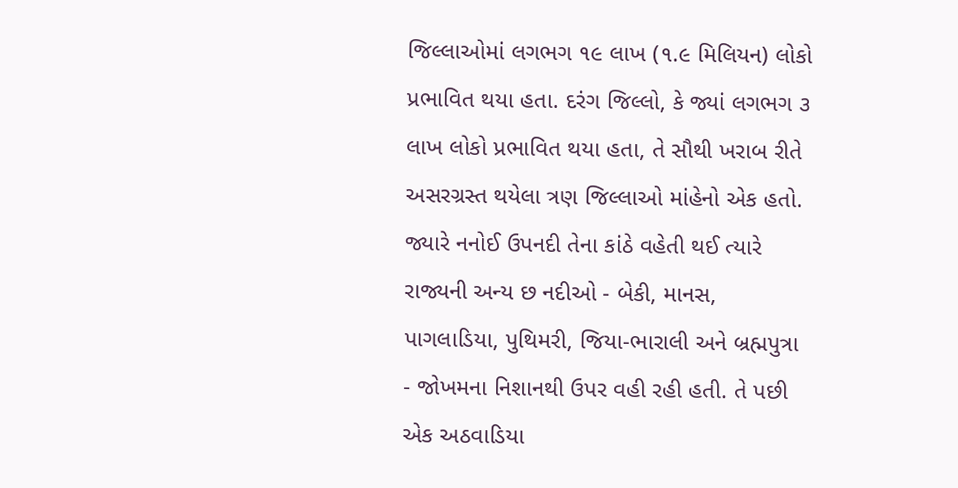જિલ્લાઓમાં લગભગ ૧૯ લાખ (૧.૯ મિલિયન) લોકો પ્રભાવિત થયા હતા. દરંગ જિલ્લો, કે જ્યાં લગભગ ૩ લાખ લોકો પ્રભાવિત થયા હતા, તે સૌથી ખરાબ રીતે અસરગ્રસ્ત થયેલા ત્રણ જિલ્લાઓ માંહેનો એક હતો. જ્યારે નનોઈ ઉપનદી તેના કાંઠે વહેતી થઈ ત્યારે રાજ્યની અન્ય છ નદીઓ - બેકી, માનસ, પાગલાડિયા, પુથિમરી, જિયા-ભારાલી અને બ્રહ્મપુત્રા - જોખમના નિશાનથી ઉપર વહી રહી હતી. તે પછી એક અઠવાડિયા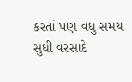કરતાં પણ વધુ સમય સુધી વરસાદે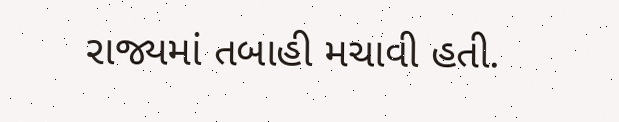રાજ્યમાં તબાહી મચાવી હતી.